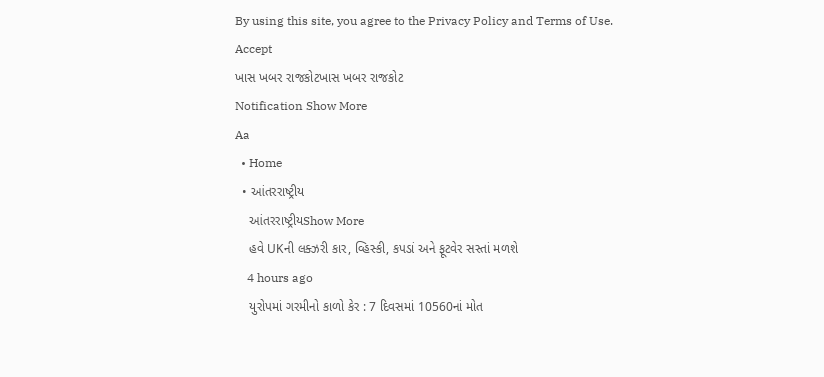By using this site, you agree to the Privacy Policy and Terms of Use.
Accept
ખાસ ખબર રાજકોટખાસ ખબર રાજકોટ
Notification Show More
Aa
  • Home
  • આંતરરાષ્ટ્રીય
    આંતરરાષ્ટ્રીયShow More
    હવે UKની લક્ઝરી કાર, વ્હિસ્કી, કપડાં અને ફૂટવેર સસ્તાં મળશે
    4 hours ago
    યુરોપમાં ગરમીનો કાળો કેર : 7 દિવસમાં 10560નાં મોત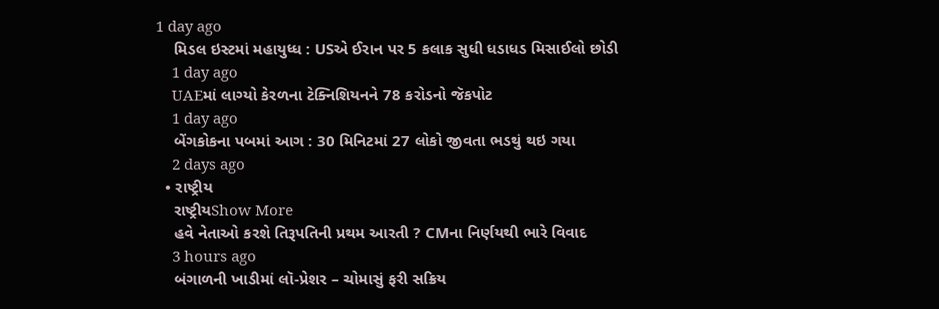1 day ago
    મિડલ ઇસ્ટમાં મહાયુધ્ધ : USએ ઈરાન પર 5 કલાક સુધી ધડાધડ મિસાઈલો છોડી
    1 day ago
    UAEમાં લાગ્યો કેરળના ટેક્નિશિયનને 78 કરોડનો જૅકપોટ
    1 day ago
    બેંગકોકના પબમાં આગ : 30 મિનિટમાં 27 લોકો જીવતા ભડથું થઇ ગયા
    2 days ago
  • રાષ્ટ્રીય
    રાષ્ટ્રીયShow More
    હવે નેતાઓ કરશે તિરૂપતિની પ્રથમ આરતી ? CMના નિર્ણયથી ભારે વિવાદ
    3 hours ago
    બંગાળની ખાડીમાં લૉ-પ્રેશર – ચોમાસું ફરી સક્રિય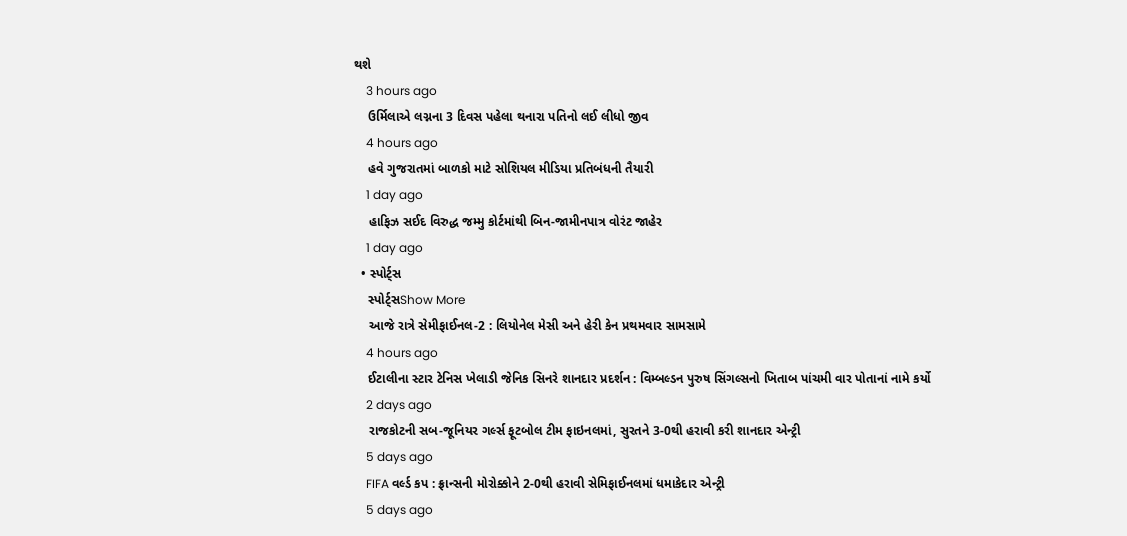થશે
    3 hours ago
    ઉર્મિલાએ લગ્નના 3 દિવસ પહેલા થનારા પતિનો લઈ લીધો જીવ
    4 hours ago
    હવે ગુજરાતમાં બાળકો માટે સોશિયલ મીડિયા પ્રતિબંધની તૈયારી
    1 day ago
    હાફિઝ સઈદ વિરુદ્ધ જમ્મુ કોર્ટમાંથી બિન-જામીનપાત્ર વોરંટ જાહેર
    1 day ago
  • સ્પોર્ટ્સ
    સ્પોર્ટ્સShow More
    આજે રાત્રે સેમીફાઈનલ-2 : લિયોનેલ મેસી અને હેરી કેન પ્રથમવાર સામસામે
    4 hours ago
    ઈટાલીના સ્ટાર ટેનિસ ખેલાડી જેનિક સિનરે શાનદાર પ્રદર્શન : વિમ્બલ્ડન પુરુષ સિંગલ્સનો ખિતાબ પાંચમી વાર પોતાનાં નામે કર્યો
    2 days ago
    રાજકોટની સબ-જૂનિયર ગર્લ્સ ફૂટબોલ ટીમ ફાઇનલમાં, સુરતને 3-0થી હરાવી કરી શાનદાર એન્ટ્રી
    5 days ago
    FIFA વર્લ્ડ કપ : ફ્રાન્સની મોરોક્કોને 2-0થી હરાવી સેમિફાઈનલમાં ધમાકેદાર એન્ટ્રી
    5 days ago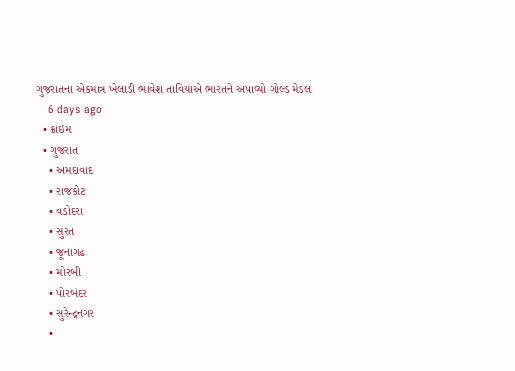ગુજરાતના એકમાત્ર ખેલાડી ભાવેશ તાવિયાએ ભારતને અપાવ્યો ગોલ્ડ મેડલ
    6 days ago
  • ક્રાઇમ
  • ગુજરાત
    • અમદાવાદ
    • રાજકોટ
    • વડોદરા
    • સુરત
    • જૂનાગઢ
    • મોરબી
    • પોરબંદર
    • સુરેન્દ્રનગર
    •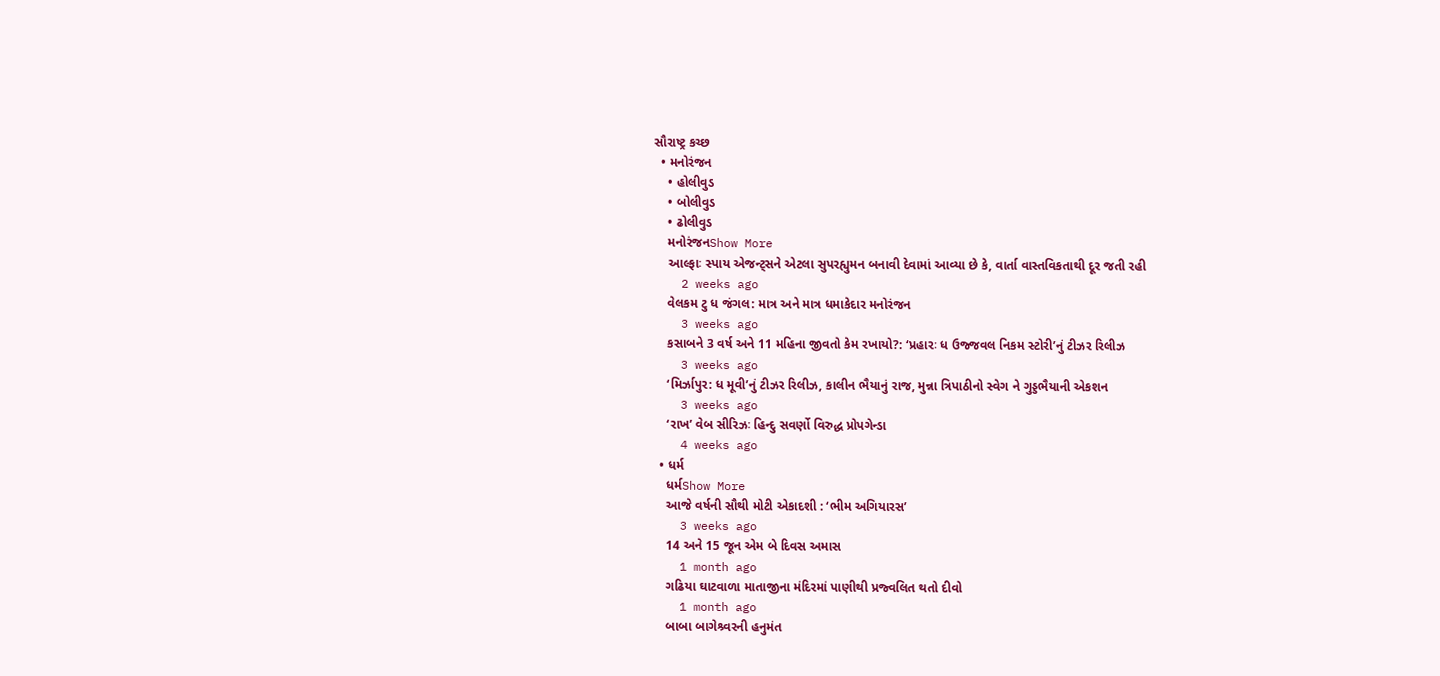સૌરાષ્ટ્ર કચ્છ
  • મનોરંજન
    • હોલીવુડ
    • બોલીવુડ
    • ઢોલીવુડ
    મનોરંજનShow More
    આલ્ફાઃ સ્પાય એજન્ટ્સને એટલા સુપરહ્યુમન બનાવી દેવામાં આવ્યા છે કે, વાર્તા વાસ્તવિકતાથી દૂર જતી રહી
    2 weeks ago
    વેલકમ ટુ ધ જંગલ: માત્ર અને માત્ર ધમાકેદાર મનોરંજન
    3 weeks ago
    કસાબને 3 વર્ષ અને 11 મહિના જીવતો કેમ રખાયો?: ‘પ્રહારઃ ધ ઉજ્જવલ નિકમ સ્ટોરી’નું ટીઝર રિલીઝ
    3 weeks ago
    ‘મિર્ઝાપુર: ધ મૂવી’નું ટીઝર રિલીઝ, કાલીન ભૈયાનું રાજ, મુન્ના ત્રિપાઠીનો સ્વેગ ને ગુડ્ડભૈયાની એકશન
    3 weeks ago
    ‘રાખ’ વેબ સીરિઝઃ હિન્દુ સવર્ણો વિરુદ્ધ પ્રોપગેન્ડા
    4 weeks ago
  • ધર્મ
    ધર્મShow More
    આજે વર્ષની સૌથી મોટી એકાદશી : ‘ભીમ અગિયારસ’
    3 weeks ago
    14 અને 15 જૂન એમ બે દિવસ અમાસ
    1 month ago
    ગઢિયા ઘાટવાળા માતાજીના મંદિરમાં પાણીથી પ્રજ્વલિત થતો દીવો
    1 month ago
    બાબા બાગેશ્ર્વરની હનુમંત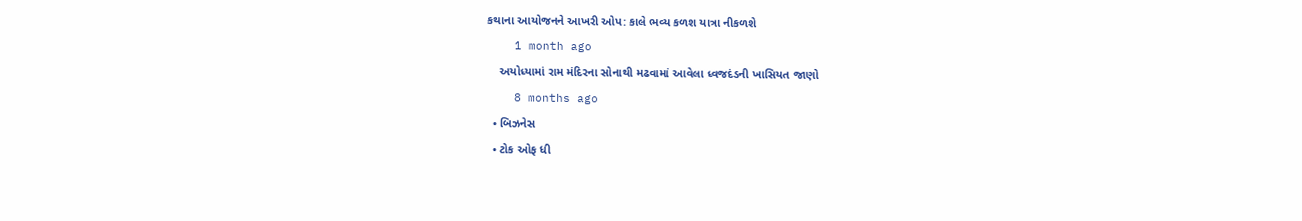કથાના આયોજનને આખરી ઓપ: કાલે ભવ્ય કળશ યાત્રા નીકળશે
    1 month ago
    અયોધ્યામાં રામ મંદિરના સોનાથી મઢવામાં આવેલા ધ્વજદંડની ખાસિયત જાણો
    8 months ago
  • બિઝનેસ
  • ટોક ઓફ ધી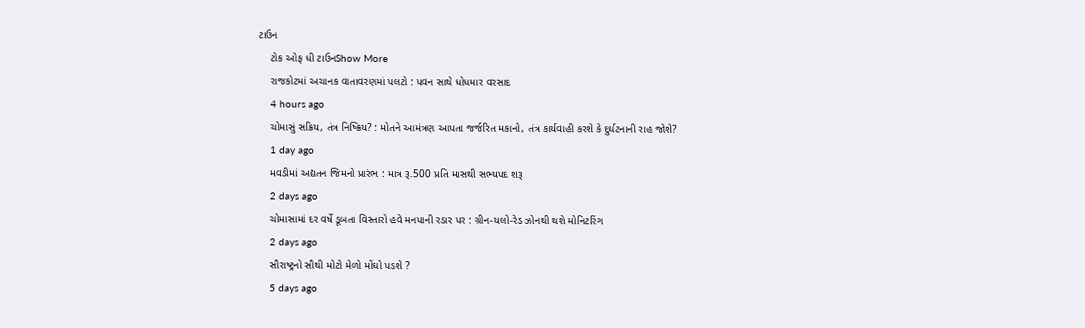ટાઉન
    ટોક ઓફ ધી ટાઉનShow More
    રાજકોટમાં અચાનક વાતાવરણમાં પલટો : પવન સાથે ધોધમાર વરસાદ
    4 hours ago
    ચોમાસું સક્રિય, તંત્ર નિષ્ક્રિય? : મોતને આમંત્રણ આપતા જર્જરિત મકાનો, તંત્ર કાર્યવાહી કરશે કે દુર્ઘટનાની રાહ જોશે?
    1 day ago
    મવડીમાં અદ્યતન જિમનો પ્રારંભ : માત્ર રૂ.500 પ્રતિ માસથી સભ્યપદ શરૂ
    2 days ago
    ચોમાસામાં દર વર્ષે ડૂબતા વિસ્તારો હવે મનપાની રડાર પર : ગ્રીન-યલો-રેડ ઝોનથી થશે મોનિટરિંગ
    2 days ago
    સૌરાષ્ટ્રનો સૌથી મોટો મેળો મોંઘો પડશે ?
    5 days ago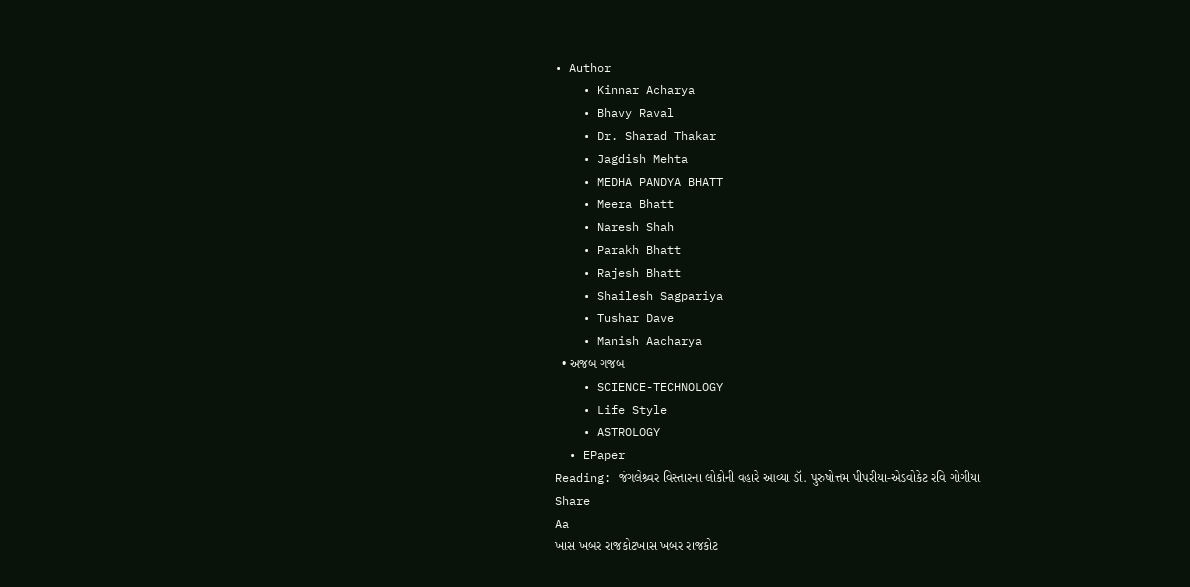• Author
    • Kinnar Acharya
    • Bhavy Raval
    • Dr. Sharad Thakar
    • Jagdish Mehta
    • MEDHA PANDYA BHATT
    • Meera Bhatt
    • Naresh Shah
    • Parakh Bhatt
    • Rajesh Bhatt
    • Shailesh Sagpariya
    • Tushar Dave
    • Manish Aacharya
  • અજબ ગજબ
    • SCIENCE-TECHNOLOGY
    • Life Style
    • ASTROLOGY
  • EPaper
Reading: જંગલેશ્ર્વર વિસ્તારના લોકોની વહારે આવ્યા ડૉ. પુરુષોત્તમ પીપરીયા-એડવોકેટ રવિ ગોગીયા
Share
Aa
ખાસ ખબર રાજકોટખાસ ખબર રાજકોટ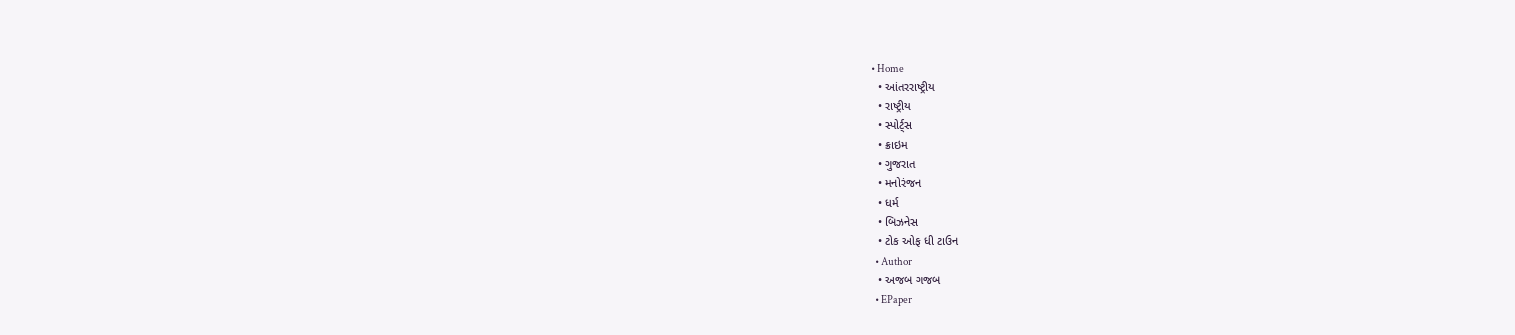• Home
  • આંતરરાષ્ટ્રીય
  • રાષ્ટ્રીય
  • સ્પોર્ટ્સ
  • ક્રાઇમ
  • ગુજરાત
  • મનોરંજન
  • ધર્મ
  • બિઝનેસ
  • ટોક ઓફ ધી ટાઉન
  • Author
  • અજબ ગજબ
  • EPaper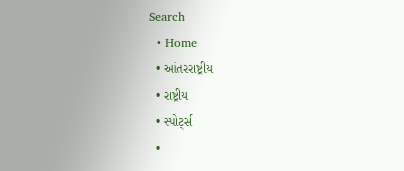Search
  • Home
  • આંતરરાષ્ટ્રીય
  • રાષ્ટ્રીય
  • સ્પોર્ટ્સ
  •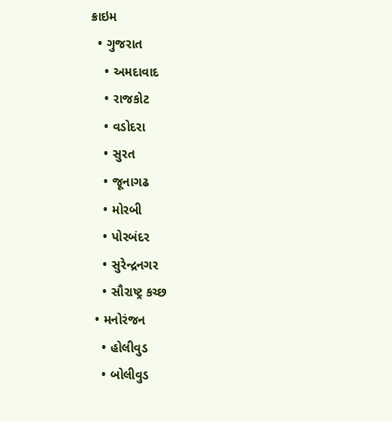ક્રાઇમ
  • ગુજરાત
    • અમદાવાદ
    • રાજકોટ
    • વડોદરા
    • સુરત
    • જૂનાગઢ
    • મોરબી
    • પોરબંદર
    • સુરેન્દ્રનગર
    • સૌરાષ્ટ્ર કચ્છ
  • મનોરંજન
    • હોલીવુડ
    • બોલીવુડ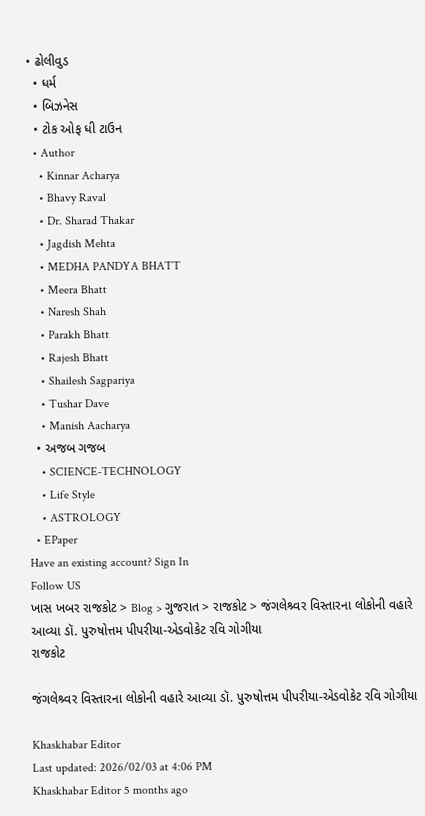• ઢોલીવુડ
  • ધર્મ
  • બિઝનેસ
  • ટોક ઓફ ધી ટાઉન
  • Author
    • Kinnar Acharya
    • Bhavy Raval
    • Dr. Sharad Thakar
    • Jagdish Mehta
    • MEDHA PANDYA BHATT
    • Meera Bhatt
    • Naresh Shah
    • Parakh Bhatt
    • Rajesh Bhatt
    • Shailesh Sagpariya
    • Tushar Dave
    • Manish Aacharya
  • અજબ ગજબ
    • SCIENCE-TECHNOLOGY
    • Life Style
    • ASTROLOGY
  • EPaper
Have an existing account? Sign In
Follow US
ખાસ ખબર રાજકોટ > Blog > ગુજરાત > રાજકોટ > જંગલેશ્ર્વર વિસ્તારના લોકોની વહારે આવ્યા ડૉ. પુરુષોત્તમ પીપરીયા-એડવોકેટ રવિ ગોગીયા
રાજકોટ

જંગલેશ્ર્વર વિસ્તારના લોકોની વહારે આવ્યા ડૉ. પુરુષોત્તમ પીપરીયા-એડવોકેટ રવિ ગોગીયા

Khaskhabar Editor
Last updated: 2026/02/03 at 4:06 PM
Khaskhabar Editor 5 months ago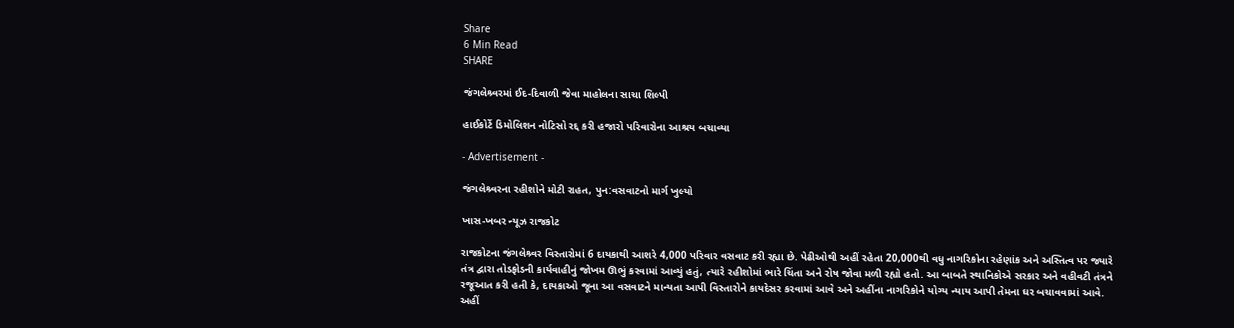Share
6 Min Read
SHARE

જંગલેશ્ર્વરમાં ઈદ-દિવાળી જેવા માહોલના સાચા શિલ્પી

હાઈકોર્ટે ડિમોલિશન નોટિસો રદ્દ કરી હજારો પરિવારોના આશ્રય બચાવ્યા

- Advertisement -

જંગલેશ્ર્વરના રહીશોને મોટી રાહત, પુન:વસવાટનો માર્ગ ખુલ્યો

ખાસ-ખબર ન્યૂઝ રાજકોટ

રાજકોટના જંગલેશ્ર્વર વિસ્તારોમાં 6 દાયકાથી આશરે 4,000 પરિવાર વસવાટ કરી રહ્યા છે. પેઢીઓથી અહીં રહેતા 20,000થી વધુ નાગરિકોના રહેણાંક અને અસ્તિત્વ પર જ્યારે તંત્ર દ્વારા તોડફોડની કાર્યવાહીનું જોખમ ઊભું કરવામાં આવ્યું હતું, ત્યારે રહીશોમાં ભારે ચિંતા અને રોષ જોવા મળી રહ્યો હતો. આ બાબતે સ્થાનિકોએ સરકાર અને વહીવટી તંત્રને રજૂઆત કરી હતી કે, દાયકાઓ જૂના આ વસવાટને માન્યતા આપી વિસ્તારોને કાયદેસર કરવામાં આવે અને અહીંના નાગરિકોને યોગ્ય ન્યાય આપી તેમના ઘર બચાવવામાં આવે. અહીં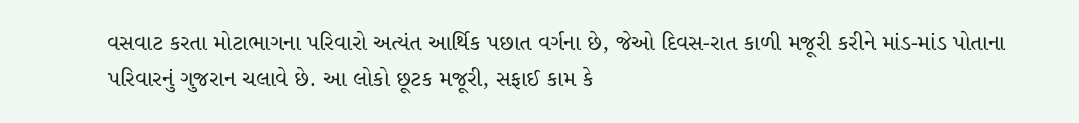વસવાટ કરતા મોટાભાગના પરિવારો અત્યંત આર્થિક પછાત વર્ગના છે, જેઓ દિવસ-રાત કાળી મજૂરી કરીને માંડ-માંડ પોતાના પરિવારનું ગુજરાન ચલાવે છે. આ લોકો છૂટક મજૂરી, સફાઈ કામ કે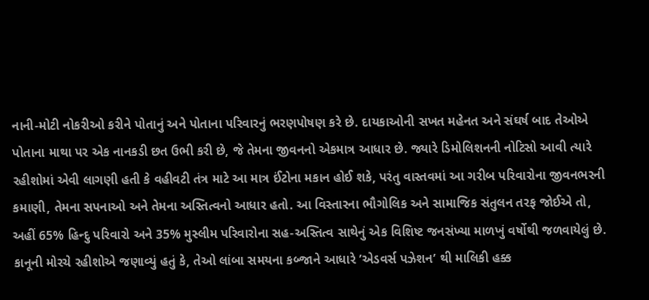નાની-મોટી નોકરીઓ કરીને પોતાનું અને પોતાના પરિવારનું ભરણપોષણ કરે છે. દાયકાઓની સખત મહેનત અને સંઘર્ષ બાદ તેઓએ પોતાના માથા પર એક નાનકડી છત ઉભી કરી છે, જે તેમના જીવનનો એકમાત્ર આધાર છે. જ્યારે ડિમોલિશનની નોટિસો આવી ત્યારે રહીશોમાં એવી લાગણી હતી કે વહીવટી તંત્ર માટે આ માત્ર ઈંટોના મકાન હોઈ શકે, પરંતુ વાસ્તવમાં આ ગરીબ પરિવારોના જીવનભરની કમાણી, તેમના સપનાઓ અને તેમના અસ્તિત્વનો આધાર હતો. આ વિસ્તારના ભૌગોલિક અને સામાજિક સંતુલન તરફ જોઈએ તો, અહીં 65% હિન્દુ પરિવારો અને 35% મુસ્લીમ પરિવારોના સહ-અસ્તિત્વ સાથેનું એક વિશિષ્ટ જનસંખ્યા માળખું વર્ષોથી જળવાયેલું છે.
કાનૂની મોરચે રહીશોએ જણાવ્યું હતું કે, તેઓ લાંબા સમયના કબ્જાને આધારે ’એડવર્સ પઝેશન’ થી માલિકી હક્ક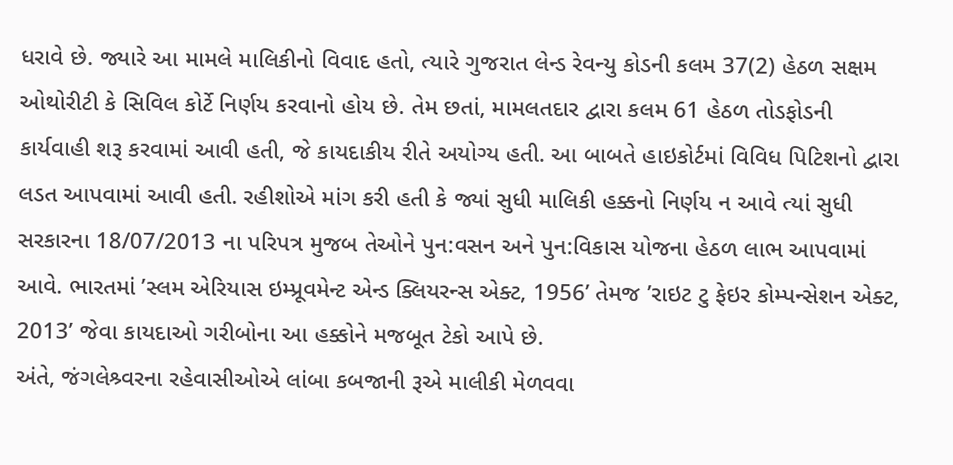ધરાવે છે. જ્યારે આ મામલે માલિકીનો વિવાદ હતો, ત્યારે ગુજરાત લેન્ડ રેવન્યુ કોડની કલમ 37(2) હેઠળ સક્ષમ ઓથોરીટી કે સિવિલ કોર્ટે નિર્ણય કરવાનો હોય છે. તેમ છતાં, મામલતદાર દ્વારા કલમ 61 હેઠળ તોડફોડની કાર્યવાહી શરૂ કરવામાં આવી હતી, જે કાયદાકીય રીતે અયોગ્ય હતી. આ બાબતે હાઇકોર્ટમાં વિવિધ પિટિશનો દ્વારા લડત આપવામાં આવી હતી. રહીશોએ માંગ કરી હતી કે જ્યાં સુધી માલિકી હક્કનો નિર્ણય ન આવે ત્યાં સુધી સરકારના 18/07/2013 ના પરિપત્ર મુજબ તેઓને પુન:વસન અને પુન:વિકાસ યોજના હેઠળ લાભ આપવામાં આવે. ભારતમાં ’સ્લમ એરિયાસ ઇમ્પ્રૂવમેન્ટ એન્ડ ક્લિયરન્સ એક્ટ, 1956’ તેમજ ’રાઇટ ટુ ફેઇર કોમ્પન્સેશન એક્ટ, 2013’ જેવા કાયદાઓ ગરીબોના આ હક્કોને મજબૂત ટેકો આપે છે.
અંતે, જંગલેશ્ર્વરના રહેવાસીઓએ લાંબા કબજાની રૂએ માલીકી મેળવવા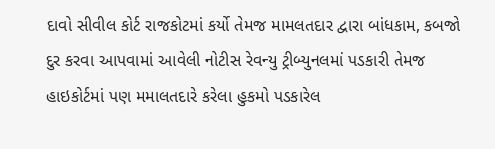દાવો સીવીલ કોર્ટ રાજકોટમાં કર્યો તેમજ મામલતદાર દ્વારા બાંધકામ, કબજો દુર કરવા આપવામાં આવેલી નોટીસ રેવન્યુ ટ્રીબ્યુનલમાં પડકારી તેમજ હાઇકોર્ટમાં પણ મમાલતદારે કરેલા હુકમો પડકારેલ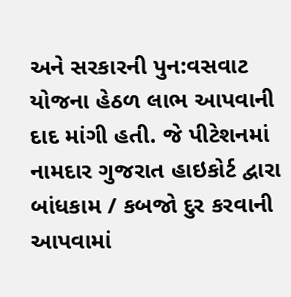અને સરકારની પુન:વસવાટ યોજના હેઠળ લાભ આપવાની દાદ માંગી હતી. જે પીટેશનમાં નામદાર ગુજરાત હાઇકોર્ટ દ્વારા બાંધકામ / કબજો દુર કરવાની આપવામાં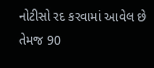નોટીસો રદ કરવામાં આવેલ છે તેમજ 90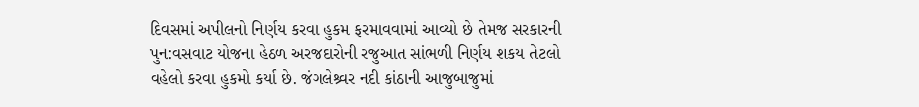દિવસમાં અપીલનો નિર્ણય કરવા હુકમ ફરમાવવામાં આવ્યો છે તેમજ સરકારની પુન:વસવાટ યોજના હેઠળ અરજદારોની રજુઆત સાંભળી નિર્ણય શકય તેટલો વહેલો કરવા હુકમો કર્યા છે. જંગલેશ્ર્વર નદી કાંઠાની આજુબાજુમાં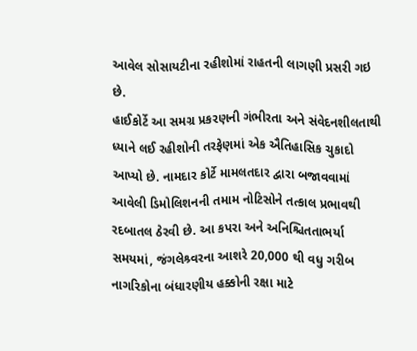આવેલ સોસાયટીના રહીશોમાં રાહતની લાગણી પ્રસરી ગઇ છે.
હાઈકોર્ટે આ સમગ્ર પ્રકરણની ગંભીરતા અને સંવેદનશીલતાથી ધ્યાને લઈ રહીશોની તરફેણમાં એક ઐતિહાસિક ચુકાદો આપ્યો છે. નામદાર કોર્ટે મામલતદાર દ્વારા બજાવવામાં આવેલી ડિમોલિશનની તમામ નોટિસોને તત્કાલ પ્રભાવથી રદબાતલ ઠેરવી છે. આ કપરા અને અનિશ્ચિતતાભર્યા સમયમાં, જંગલેશ્ર્વરના આશરે 20,000 થી વધુ ગરીબ નાગરિકોના બંધારણીય હક્કોની રક્ષા માટે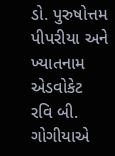ડો. પુરુષોત્તમ પીપરીયા અને ખ્યાતનામ એડવોકેટ રવિ બી. ગોગીયાએ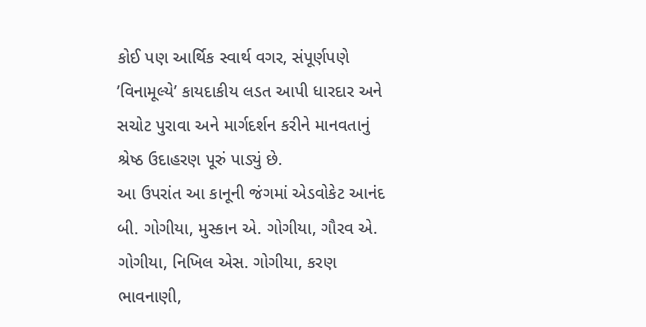કોઈ પણ આર્થિક સ્વાર્થ વગર, સંપૂર્ણપણે ’વિનામૂલ્યે’ કાયદાકીય લડત આપી ધારદાર અને સચોટ પુરાવા અને માર્ગદર્શન કરીને માનવતાનું શ્રેષ્ઠ ઉદાહરણ પૂરું પાડ્યું છે.
આ ઉપરાંત આ કાનૂની જંગમાં એડવોકેટ આનંદ બી. ગોગીયા, મુસ્કાન એ. ગોગીયા, ગૌરવ એ. ગોગીયા, નિખિલ એસ. ગોગીયા, કરણ ભાવનાણી,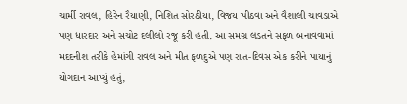ચાર્મી રાવલ, હિરેન રૈયાણી, નિશિત સોરઠીયા, વિજય પીઠવા અને વૈશાલી ચાવડાએ પણ ધારદાર અને સચોટ દલીલો રજૂ કરી હતી. આ સમગ્ર લડતને સફળ બનાવવામાં મદદનીશ તરીકે હેમાંગી રાવલ અને મીત ફળદુએ પણ રાત-દિવસ એક કરીને પાયાનું યોગદાન આપ્યું હતું,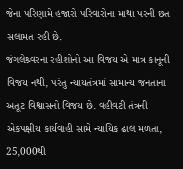જેના પરિણામે હજારો પરિવારોના માથા પરની છત સલામત રહી છે.
જંગલેશ્ર્વરના રહીશોનો આ વિજય એ માત્ર કાનૂની વિજય નથી, પરંતુ ન્યાયતંત્રમાં સામાન્ય જનતાના અતૂટ વિશ્વાસનો વિજય છે. વહીવટી તંત્રની એકપક્ષીય કાર્યવાહી સામે ન્યાયિક ઢાલ મળતા, 25,000થી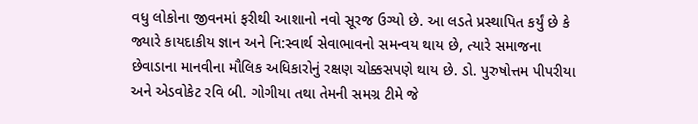વધુ લોકોના જીવનમાં ફરીથી આશાનો નવો સૂરજ ઉગ્યો છે. આ લડતે પ્રસ્થાપિત કર્યું છે કે જ્યારે કાયદાકીય જ્ઞાન અને નિ:સ્વાર્થ સેવાભાવનો સમન્વય થાય છે, ત્યારે સમાજના છેવાડાના માનવીના મૌલિક અધિકારોનું રક્ષણ ચોક્કસપણે થાય છે. ડો. પુરુષોત્તમ પીપરીયા અને એડવોકેટ રવિ બી. ગોગીયા તથા તેમની સમગ્ર ટીમે જે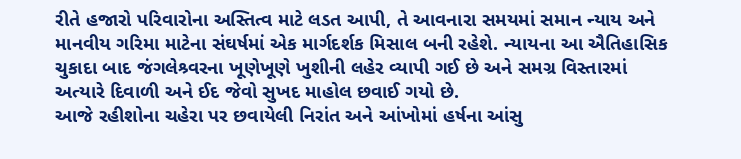રીતે હજારો પરિવારોના અસ્તિત્વ માટે લડત આપી, તે આવનારા સમયમાં સમાન ન્યાય અને માનવીય ગરિમા માટેના સંઘર્ષમાં એક માર્ગદર્શક મિસાલ બની રહેશે. ન્યાયના આ ઐતિહાસિક ચુકાદા બાદ જંગલેશ્ર્વરના ખૂણેખૂણે ખુશીની લહેર વ્યાપી ગઈ છે અને સમગ્ર વિસ્તારમાં અત્યારે દિવાળી અને ઈદ જેવો સુખદ માહોલ છવાઈ ગયો છે.
આજે રહીશોના ચહેરા પર છવાયેલી નિરાંત અને આંખોમાં હર્ષના આંસુ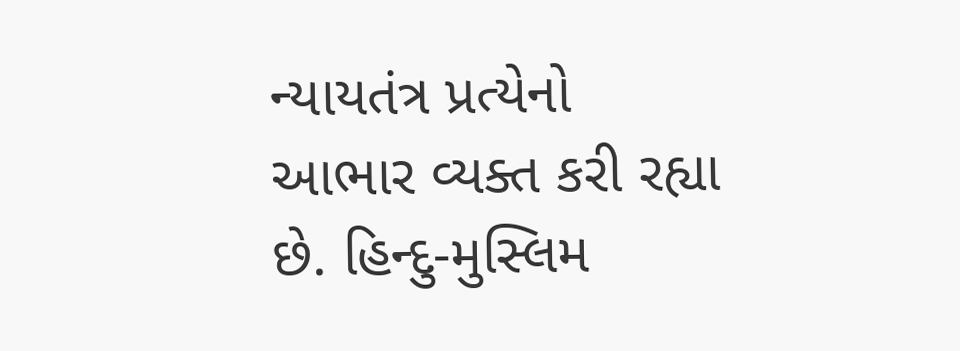ન્યાયતંત્ર પ્રત્યેનો આભાર વ્યક્ત કરી રહ્યા છે. હિન્દુ-મુસ્લિમ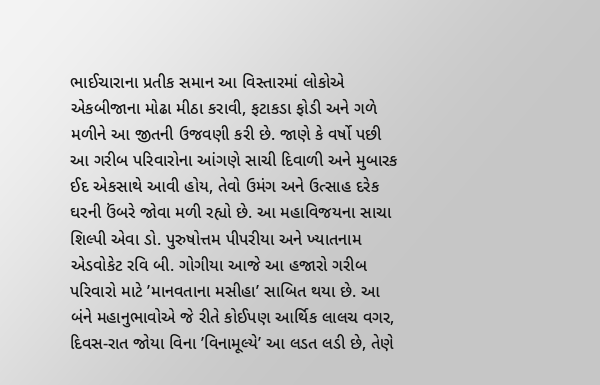ભાઈચારાના પ્રતીક સમાન આ વિસ્તારમાં લોકોએ એકબીજાના મોઢા મીઠા કરાવી, ફટાકડા ફોડી અને ગળે મળીને આ જીતની ઉજવણી કરી છે. જાણે કે વર્ષો પછી આ ગરીબ પરિવારોના આંગણે સાચી દિવાળી અને મુબારક ઈદ એકસાથે આવી હોય, તેવો ઉમંગ અને ઉત્સાહ દરેક ઘરની ઉંબરે જોવા મળી રહ્યો છે. આ મહાવિજયના સાચા શિલ્પી એવા ડો. પુરુષોત્તમ પીપરીયા અને ખ્યાતનામ એડવોકેટ રવિ બી. ગોગીયા આજે આ હજારો ગરીબ પરિવારો માટે ’માનવતાના મસીહા’ સાબિત થયા છે. આ બંને મહાનુભાવોએ જે રીતે કોઈપણ આર્થિક લાલચ વગર, દિવસ-રાત જોયા વિના ’વિનામૂલ્યે’ આ લડત લડી છે, તેણે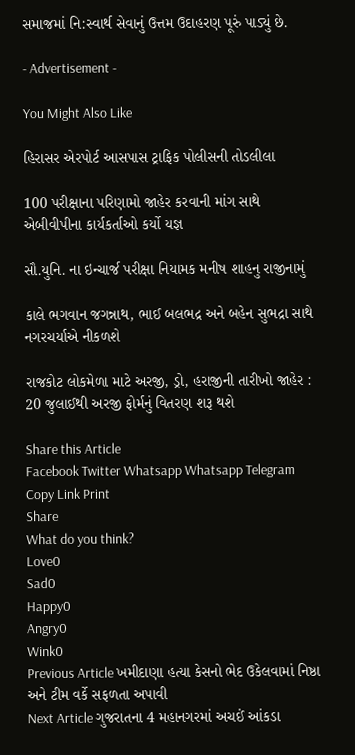સમાજમાં નિ:સ્વાર્થ સેવાનું ઉત્તમ ઉદાહરણ પૂરું પાડ્યું છે.

- Advertisement -

You Might Also Like

હિરાસર એરપોર્ટ આસપાસ ટ્રાફિક પોલીસની તોડલીલા

100 પરીક્ષાના પરિણામો જાહેર કરવાની માંગ સાથે એબીવીપીના કાર્યકર્તાઓ કર્યો યજ્ઞ

સૌ.યુનિ. ના ઇન્ચાર્જ પરીક્ષા નિયામક મનીષ શાહનુ રાજીનામું

કાલે ભગવાન જગન્નાથ, ભાઈ બલભદ્ર અને બહેન સુભદ્રા સાથે નગરચર્યાએ નીકળશે

રાજકોટ લોકમેળા માટે અરજી, ડ્રો, હરાજીની તારીખો જાહેર : 20 જુલાઈથી અરજી ફોર્મનું વિતરણ શરૂ થશે

Share this Article
Facebook Twitter Whatsapp Whatsapp Telegram Copy Link Print
Share
What do you think?
Love0
Sad0
Happy0
Angry0
Wink0
Previous Article ખમીદાણા હત્યા કેસનો ભેદ ઉકેલવામાં નિષ્ઠા અને ટીમ વર્કે સફળતા અપાવી
Next Article ગુજરાતના 4 મહાનગરમાં અચઈં આંકડા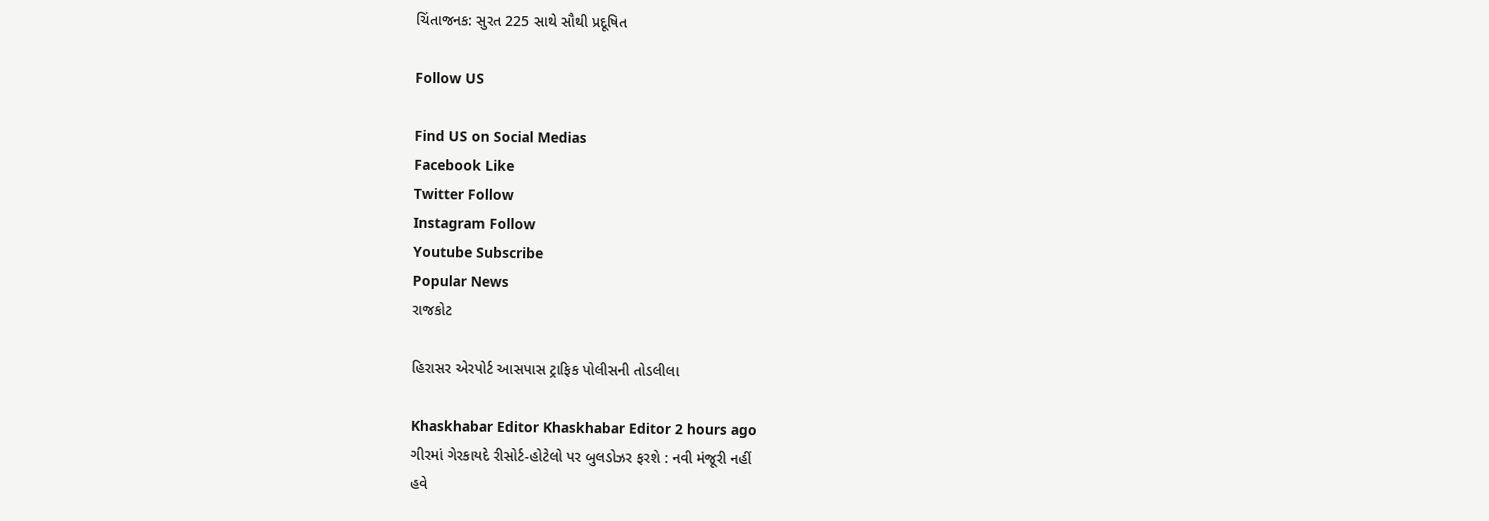ચિંતાજનક: સુરત 225 સાથે સૌથી પ્રદૂષિત

Follow US

Find US on Social Medias
Facebook Like
Twitter Follow
Instagram Follow
Youtube Subscribe
Popular News
રાજકોટ

હિરાસર એરપોર્ટ આસપાસ ટ્રાફિક પોલીસની તોડલીલા

Khaskhabar Editor Khaskhabar Editor 2 hours ago
ગીરમાં ગેરકાયદે રીસોર્ટ-હોટેલો પર બુલડોઝર ફરશે : નવી મંજૂરી નહીં
હવે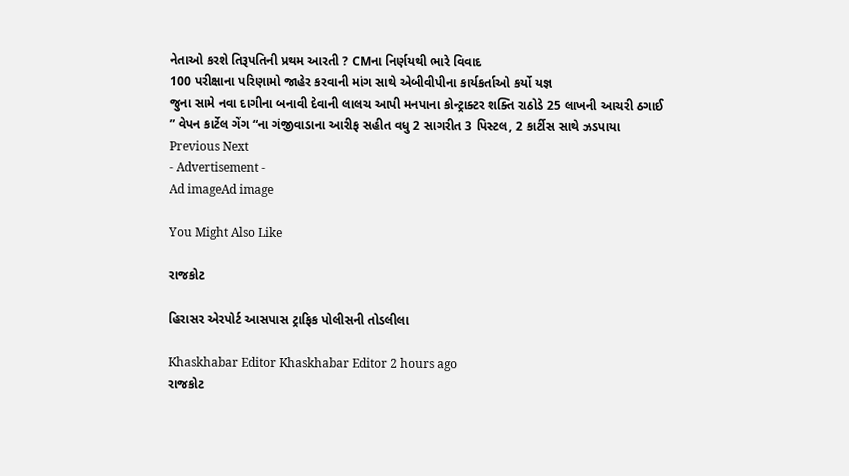નેતાઓ કરશે તિરૂપતિની પ્રથમ આરતી ? CMના નિર્ણયથી ભારે વિવાદ
100 પરીક્ષાના પરિણામો જાહેર કરવાની માંગ સાથે એબીવીપીના કાર્યકર્તાઓ કર્યો યજ્ઞ
જુના સામે નવા દાગીના બનાવી દેવાની લાલચ આપી મનપાના કોન્ટ્રાક્ટર શક્તિ રાઠોડે 25 લાખની આચરી ઠગાઈ
” વેપન કાર્ટેલ ગેંગ “ના ગંજીવાડાના આરીફ સહીત વધુ 2 સાગરીત 3 પિસ્ટલ, 2 કાર્ટીસ સાથે ઝડપાયા
Previous Next
- Advertisement -
Ad imageAd image

You Might Also Like

રાજકોટ

હિરાસર એરપોર્ટ આસપાસ ટ્રાફિક પોલીસની તોડલીલા

Khaskhabar Editor Khaskhabar Editor 2 hours ago
રાજકોટ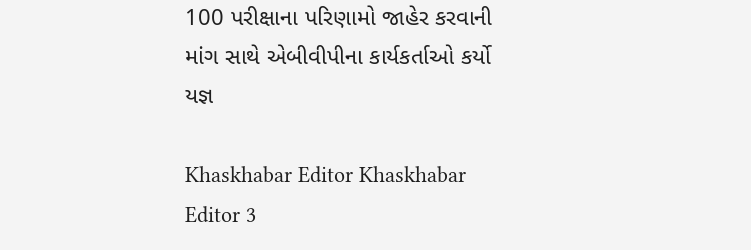100 પરીક્ષાના પરિણામો જાહેર કરવાની માંગ સાથે એબીવીપીના કાર્યકર્તાઓ કર્યો યજ્ઞ

Khaskhabar Editor Khaskhabar Editor 3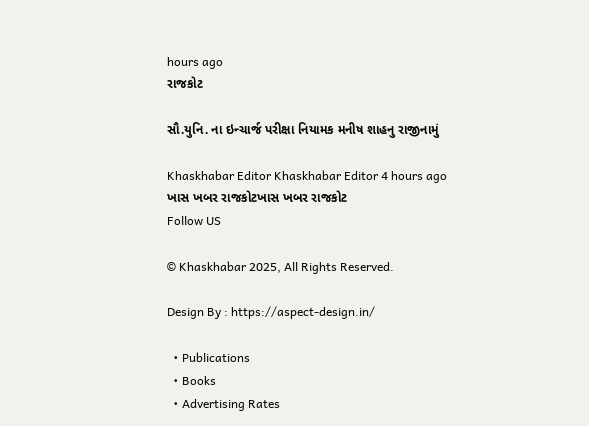hours ago
રાજકોટ

સૌ.યુનિ. ના ઇન્ચાર્જ પરીક્ષા નિયામક મનીષ શાહનુ રાજીનામું

Khaskhabar Editor Khaskhabar Editor 4 hours ago
ખાસ ખબર રાજકોટખાસ ખબર રાજકોટ
Follow US

© Khaskhabar 2025, All Rights Reserved.

Design By : https://aspect-design.in/

  • Publications
  • Books
  • Advertising Rates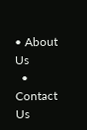• About Us
  • Contact Us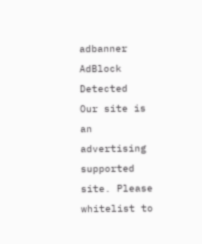adbanner
AdBlock Detected
Our site is an advertising supported site. Please whitelist to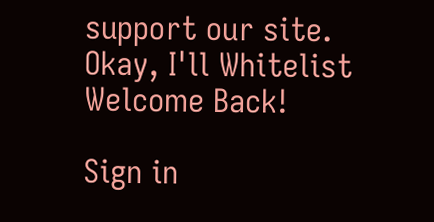support our site.
Okay, I'll Whitelist
Welcome Back!

Sign in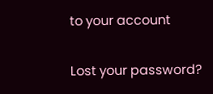to your account

Lost your password?